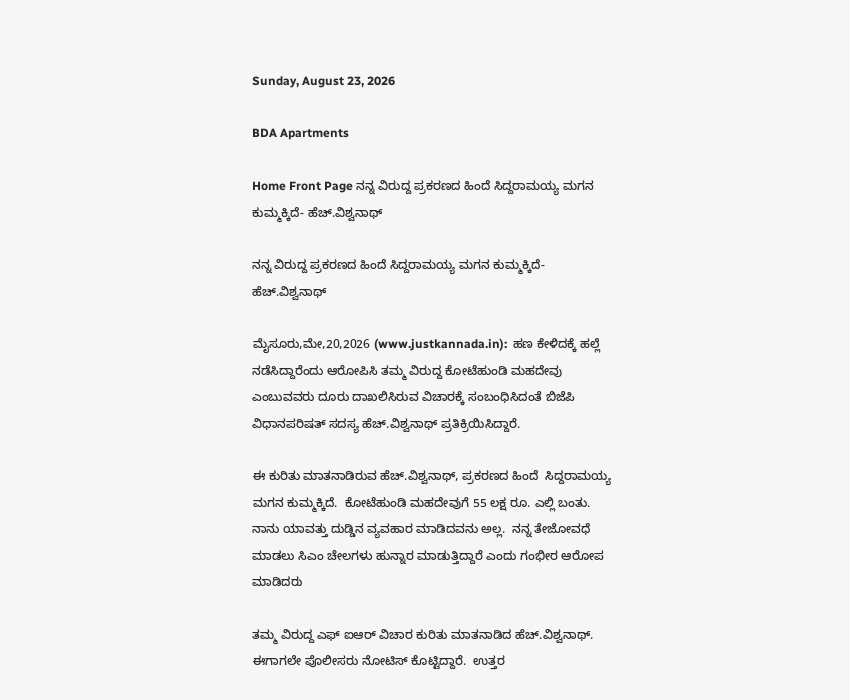Sunday, August 23, 2026

BDA Apartments

Home Front Page ನನ್ನ ವಿರುದ್ದ ಪ್ರಕರಣದ ಹಿಂದೆ ಸಿದ್ದರಾಮಯ್ಯ ಮಗನ ಕುಮ್ಮಕ್ಕಿದೆ- ಹೆಚ್.ವಿಶ್ವನಾಥ್

ನನ್ನ ವಿರುದ್ದ ಪ್ರಕರಣದ ಹಿಂದೆ ಸಿದ್ದರಾಮಯ್ಯ ಮಗನ ಕುಮ್ಮಕ್ಕಿದೆ- ಹೆಚ್.ವಿಶ್ವನಾಥ್

ಮೈಸೂರು,ಮೇ,20,2026 (www.justkannada.in):  ಹಣ ಕೇಳಿದಕ್ಕೆ ಹಲ್ಲೆ ನಡೆಸಿದ್ದಾರೆಂದು ಆರೋಪಿಸಿ ತಮ್ಮ ವಿರುದ್ದ ಕೋಟೆಹುಂಡಿ ಮಹದೇವು ಎಂಬುವವರು ದೂರು ದಾಖಲಿಸಿರುವ ವಿಚಾರಕ್ಕೆ ಸಂಬಂಧಿಸಿದಂತೆ ಬಿಜೆಪಿ ವಿಧಾನಪರಿಷತ್ ಸದಸ್ಯ ಹೆಚ್.ವಿಶ್ವನಾಥ್ ಪ್ರತಿಕ್ರಿಯಿಸಿದ್ದಾರೆ.

ಈ ಕುರಿತು ಮಾತನಾಡಿರುವ ಹೆಚ್.ವಿಶ್ವನಾಥ್, ಪ್ರಕರಣದ ಹಿಂದೆ  ಸಿದ್ದರಾಮಯ್ಯ ಮಗನ ಕುಮ್ಮಕ್ಕಿದೆ.  ಕೋಟೆಹುಂಡಿ ಮಹದೇವುಗೆ 55 ಲಕ್ಷ ರೂ. ಎಲ್ಲಿ ಬಂತು.  ನಾನು ಯಾವತ್ತು ದುಡ್ಡಿನ ವ್ಯವಹಾರ ಮಾಡಿದವನು ಅಲ್ಲ.  ನನ್ನ ತೇಜೋವಧೆ ಮಾಡಲು ಸಿಎಂ ಚೇಲಗಳು ಹುನ್ನಾರ ಮಾಡುತ್ತಿದ್ದಾರೆ ಎಂದು ಗಂಭೀರ ಆರೋಪ ಮಾಡಿದರು

ತಮ್ಮ ವಿರುದ್ದ ಎಫ್ ಐಆರ್ ವಿಚಾರ ಕುರಿತು ಮಾತನಾಡಿದ ಹೆಚ್.ವಿಶ್ವನಾಥ್. ಈಗಾಗಲೇ ಪೊಲೀಸರು ನೋಟಿಸ್ ಕೊಟ್ಟಿದ್ದಾರೆ.  ಉತ್ತರ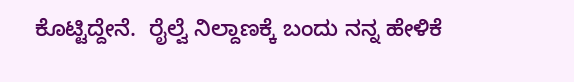ಕೊಟ್ಟಿದ್ದೇನೆ.  ರೈಲ್ವೆ ನಿಲ್ದಾಣಕ್ಕೆ ಬಂದು ನನ್ನ ಹೇಳಿಕೆ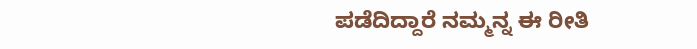ಪಡೆದಿದ್ದಾರೆ ನಮ್ಮನ್ನ ಈ ರೀತಿ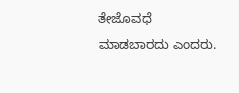ತೇಜೊವಧೆ ಮಾಡಬಾರದು ಎಂದರು.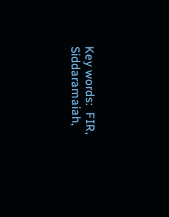Key words:  FIR, Siddaramaiah,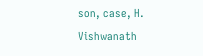son, case, H. Vishwanath